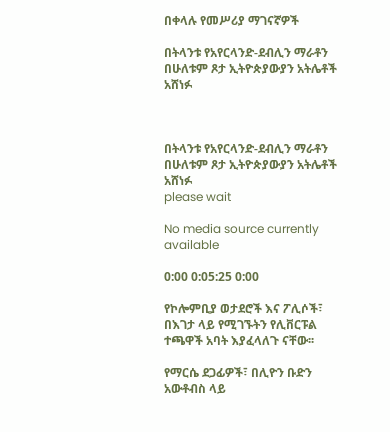በቀላሉ የመሥሪያ ማገናኛዎች

በትላንቱ የአየርላንድ-ደብሊን ማራቶን በሁለቱም ጾታ ኢትዮጵያውያን አትሌቶች አሸነፉ



በትላንቱ የአየርላንድ-ደብሊን ማራቶን በሁለቱም ጾታ ኢትዮጵያውያን አትሌቶች አሸነፉ
please wait

No media source currently available

0:00 0:05:25 0:00

የኮሎምቢያ ወታደሮች እና ፖሊሶች፣ በእገታ ላይ የሚገኙትን የሊቨርፑል ተጫዋች አባት እያፈላለጉ ናቸው፡፡

የማርሴ ደጋፊዎች፣ በሊዮን ቡድን አውቶብስ ላይ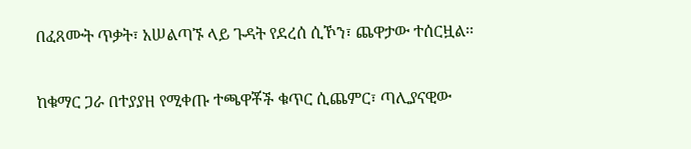በፈጸሙት ጥቃት፣ አሠልጣኙ ላይ ጉዳት የደረሰ ሲኾን፣ ጨዋታው ተሰርዟል፡፡

ከቁማር ጋራ በተያያዘ የሚቀጡ ተጫዋቾች ቁጥር ሲጨምር፣ ጣሊያናዊው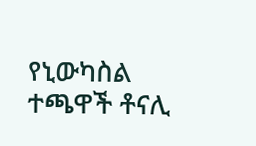የኒውካስል ተጫዋች ቶናሊ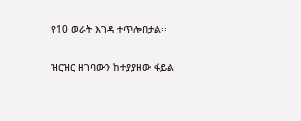የ10 ወራት እገዳ ተጥሎበታል፡፡

ዝርዝር ዘገባውን ከተያያዘው ፋይል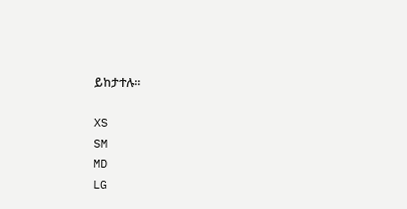ይከታተሉ፡፡

XS
SM
MD
LG